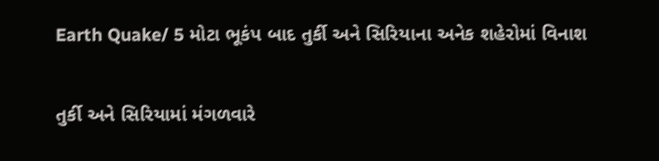Earth Quake/ 5 મોટા ભૂકંપ બાદ તુર્કી અને સિરિયાના અનેક શહેરોમાં વિનાશ

તુર્કી અને સિરિયામાં મંગળવારે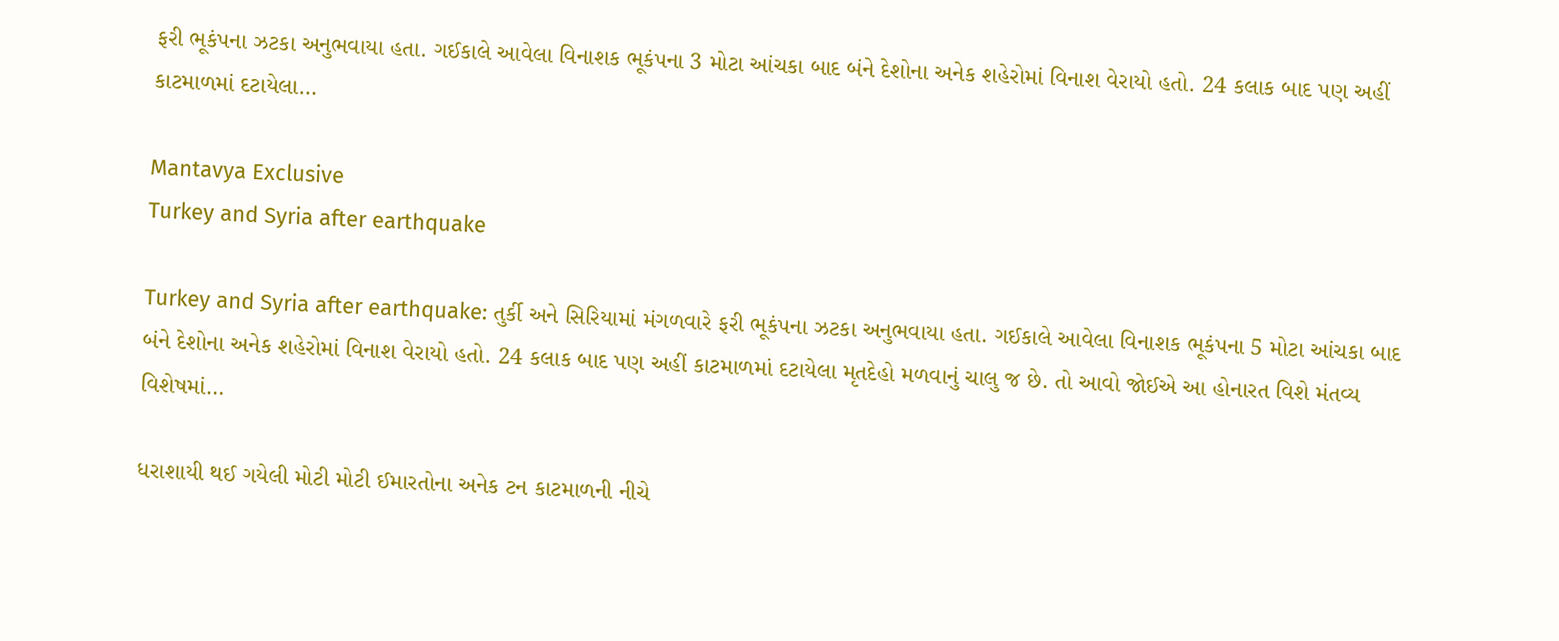ફરી ભૂકંપના ઝટકા અનુભવાયા હતા. ગઈકાલે આવેલા વિનાશક ભૂકંપના 3 મોટા આંચકા બાદ બંને દેશોના અનેક શહેરોમાં વિનાશ વેરાયો હતો. 24 કલાક બાદ પણ અહીં કાટમાળમાં દટાયેલા…

Mantavya Exclusive
Turkey and Syria after earthquake

Turkey and Syria after earthquake: તુર્કી અને સિરિયામાં મંગળવારે ફરી ભૂકંપના ઝટકા અનુભવાયા હતા. ગઈકાલે આવેલા વિનાશક ભૂકંપના 5 મોટા આંચકા બાદ બંને દેશોના અનેક શહેરોમાં વિનાશ વેરાયો હતો. 24 કલાક બાદ પણ અહીં કાટમાળમાં દટાયેલા મૃતદેહો મળવાનું ચાલુ જ છે. તો આવો જોઈએ આ હોનારત વિશે મંતવ્ય વિશેષમાં…

ધરાશાયી થઈ ગયેલી મોટી મોટી ઈમારતોના અનેક ટન કાટમાળની નીચે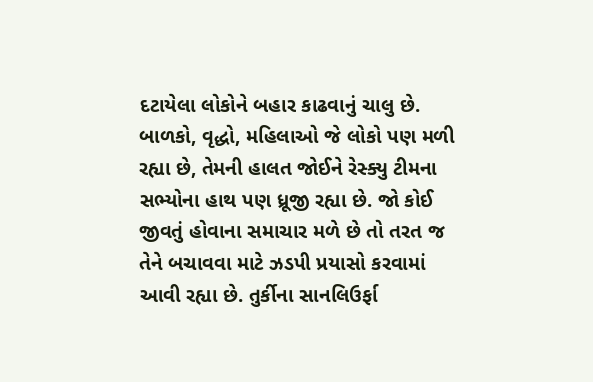દટાયેલા લોકોને બહાર કાઢવાનું ચાલુ છે. બાળકો, વૃદ્ધો, મહિલાઓ જે લોકો પણ મળી રહ્યા છે, તેમની હાલત જોઈને રેસ્ક્યુ ટીમના સભ્યોના હાથ પણ ધ્રૂજી રહ્યા છે. જો કોઈ જીવતું હોવાના સમાચાર મળે છે તો તરત જ તેને બચાવવા માટે ઝડપી પ્રયાસો કરવામાં આવી રહ્યા છે. તુર્કીના સાનલિઉર્ફા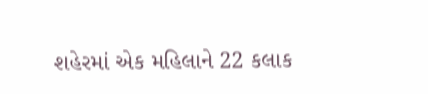શહેરમાં એક મહિલાને 22 કલાક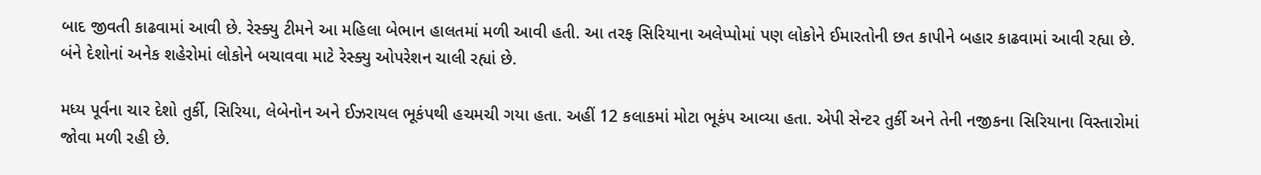બાદ જીવતી કાઢવામાં આવી છે. રેસ્ક્યુ ટીમને આ મહિલા બેભાન હાલતમાં મળી આવી હતી. આ તરફ સિરિયાના અલેપ્પોમાં પણ લોકોને ઈમારતોની છત કાપીને બહાર કાઢવામાં આવી રહ્યા છે. બંને દેશોનાં અનેક શહેરોમાં લોકોને બચાવવા માટે રેસ્ક્યુ ઓપરેશન ચાલી રહ્યાં છે.

મધ્ય પૂર્વના ચાર દેશો તુર્કી, સિરિયા, લેબેનોન અને ઈઝરાયલ ભૂકંપથી હચમચી ગયા હતા. અહીં 12 કલાકમાં મોટા ભૂકંપ આવ્યા હતા. એપી સેન્ટર તુર્કી અને તેની નજીકના સિરિયાના વિસ્તારોમાં જોવા મળી રહી છે.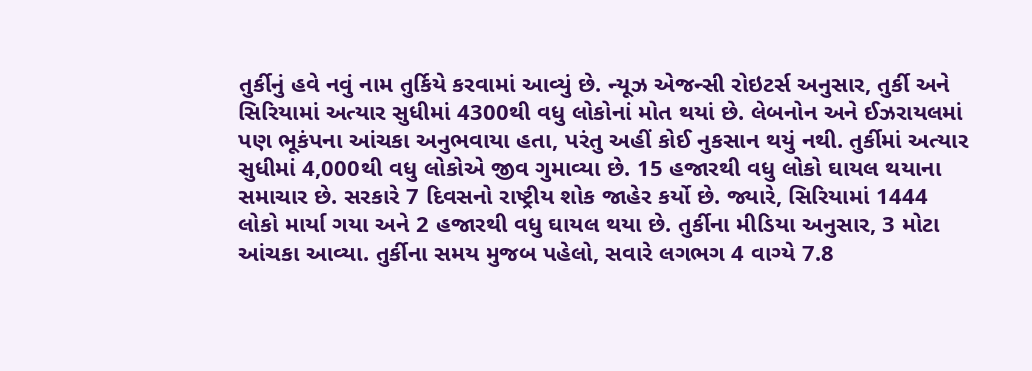તુર્કીનું હવે નવું નામ તુર્કિયે કરવામાં આવ્યું છે. ન્યૂઝ એજન્સી રોઇટર્સ અનુસાર, તુર્કી અને સિરિયામાં અત્યાર સુધીમાં 4300થી વધુ લોકોનાં મોત થયાં છે. લેબનોન અને ઈઝરાયલમાં પણ ભૂકંપના આંચકા અનુભવાયા હતા, પરંતુ અહીં કોઈ નુકસાન થયું નથી. તુર્કીમાં અત્યાર સુધીમાં 4,000થી વધુ લોકોએ જીવ ગુમાવ્યા છે. 15 હજારથી વધુ લોકો ઘાયલ થયાના સમાચાર છે. સરકારે 7 દિવસનો રાષ્ટ્રીય શોક જાહેર કર્યો છે. જ્યારે, સિરિયામાં 1444 લોકો માર્યા ગયા અને 2 હજારથી વધુ ઘાયલ થયા છે. તુર્કીના મીડિયા અનુસાર, 3 મોટા આંચકા આવ્યા. તુર્કીના સમય મુજબ પહેલો, સવારે લગભગ 4 વાગ્યે 7.8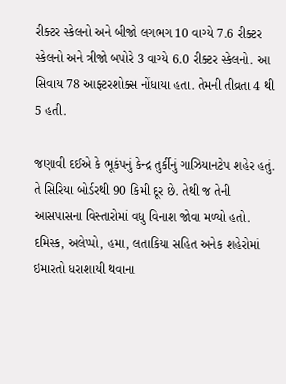રીક્ટર સ્કેલનો અને બીજો લગભગ 10 વાગ્યે 7.6 રીક્ટર સ્કેલનો અને ત્રીજો બપોરે 3 વાગ્યે 6.0 રીક્ટર સ્કેલનો. આ સિવાય 78 આફ્ટરશોક્સ નોંધાયા હતા. તેમની તીવ્રતા 4 થી 5 હતી.

જણાવી દઈએ કે ભૂકંપનું કેન્દ્ર તુર્કીનું ગાઝિયાનટેપ શહેર હતું. તે સિરિયા બોર્ડરથી 90 કિમી દૂર છે. તેથી જ તેની આસપાસના વિસ્તારોમાં વધુ વિનાશ જોવા મળ્યો હતો. દમિસ્ક, અલેપ્પો, હમા, લતાકિયા સહિત અનેક શહેરોમાં ઇમારતો ધરાશાયી થવાના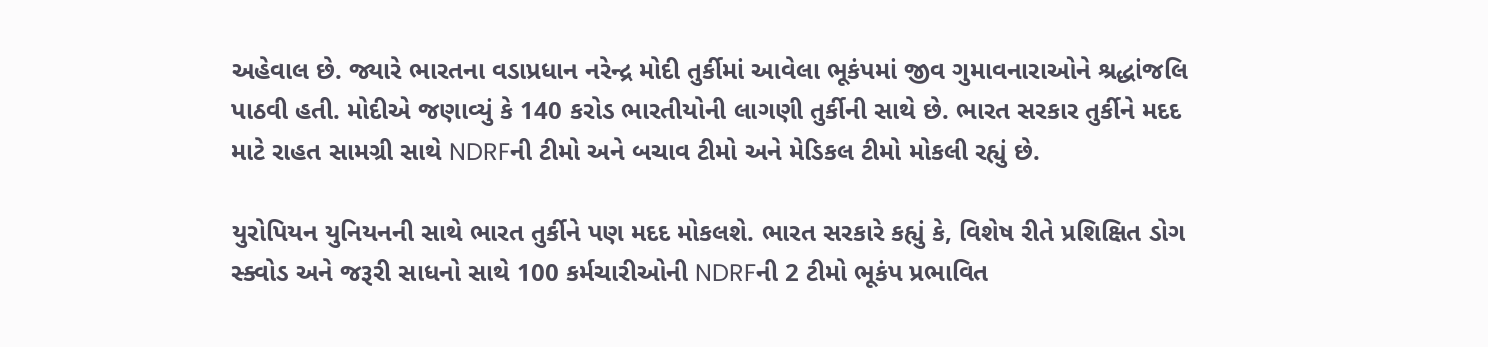અહેવાલ છે. જ્યારે ભારતના વડાપ્રધાન નરેન્દ્ર મોદી તુર્કીમાં આવેલા ભૂકંપમાં જીવ ગુમાવનારાઓને શ્રદ્ધાંજલિ પાઠવી હતી. મોદીએ જણાવ્યું કે 140 કરોડ ભારતીયોની લાગણી તુર્કીની સાથે છે. ભારત સરકાર તુર્કીને મદદ માટે રાહત સામગ્રી સાથે NDRFની ટીમો અને બચાવ ટીમો અને મેડિકલ ટીમો મોકલી રહ્યું છે.

યુરોપિયન યુનિયનની સાથે ભારત તુર્કીને પણ મદદ મોકલશે. ભારત સરકારે કહ્યું કે, વિશેષ રીતે પ્રશિક્ષિત ડોગ સ્ક્વોડ અને જરૂરી સાધનો સાથે 100 કર્મચારીઓની NDRFની 2 ટીમો ભૂકંપ પ્રભાવિત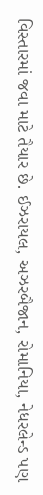વિસ્તારમાં જવા માટે તૈયાર છે. ઈઝરાયલ, અઝરબૈજાન, રોમાનિયા, નેધરલેન્ડ પણ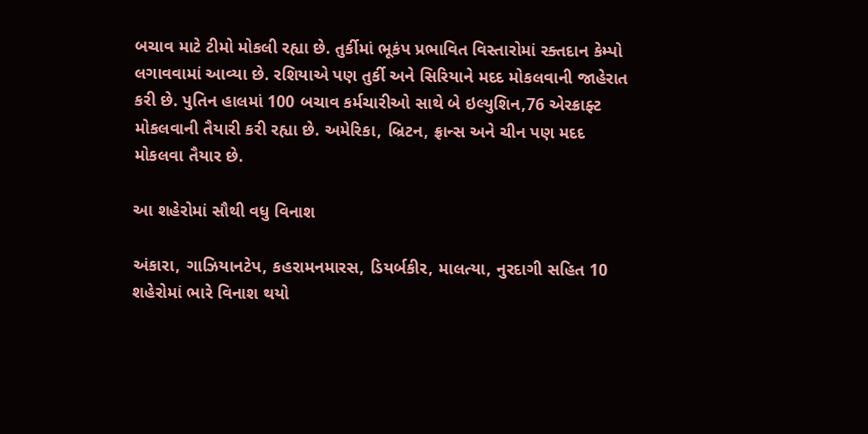બચાવ માટે ટીમો મોકલી રહ્યા છે. તુર્કીમાં ભૂકંપ પ્રભાવિત વિસ્તારોમાં રક્તદાન કેમ્પો લગાવવામાં આવ્યા છે. રશિયાએ પણ તુર્કી અને સિરિયાને મદદ મોકલવાની જાહેરાત કરી છે. પુતિન હાલમાં 100 બચાવ કર્મચારીઓ સાથે બે ઇલ્યુશિન,76 એરક્રાફ્ટ મોકલવાની તૈયારી કરી રહ્યા છે. અમેરિકા, બ્રિટન, ફ્રાન્સ અને ચીન પણ મદદ મોકલવા તૈયાર છે.

આ શહેરોમાં સૌથી વધુ વિનાશ

અંકારા, ગાઝિયાનટેપ, કહરામનમારસ, ડિયર્બકીર, માલત્યા, નુરદાગી સહિત 10 શહેરોમાં ભારે વિનાશ થયો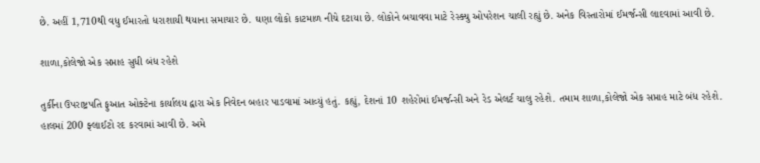છે. અહીં 1,710થી વધુ ઈમારતો ધરાશાયી થયાના સમાચાર છે. ઘણા લોકો કાટમાળ નીચે દટાયા છે. લોકોને બચાવવા માટે રેસ્ક્યુ ઓપરેશન ચાલી રહ્યું છે. અનેક વિસ્તારોમાં ઈમર્જન્સી લાદવામાં આવી છે.

શાળા,કોલેજો એક સપ્તાહ સુધી બંધ રહેશે

તુર્કીના ઉપરાષ્ટ્રપતિ ફુઆત ઓક્ટેના કાર્યાલય દ્વારા એક નિવેદન બહાર પાડવામાં આવ્યું હતું. કહ્યું, દેશનાં 10 શહેરોમાં ઈમર્જન્સી અને રેડ એલર્ટ ચાલુ રહેશે. તમામ શાળા,કોલેજો એક સપ્તાહ માટે બંધ રહેશે. હાલમાં 200 ફ્લાઈટો રદ કરવામાં આવી છે. અમે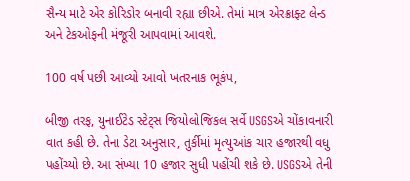સૈન્ય માટે એર કોરિડોર બનાવી રહ્યા છીએ. તેમાં માત્ર એરક્રાફ્ટ લેન્ડ અને ટેકઓફની મંજૂરી આપવામાં આવશે.

100 વર્ષ પછી આવ્યો આવો ખતરનાક ભૂકંપ,

બીજી તરફ, યુનાઈટેડ સ્ટેટ્સ જિયોલોજિકલ સર્વે USGSએ ચોંકાવનારી વાત કહી છે. તેના ડેટા અનુસાર, તુર્કીમાં મૃત્યુઆંક ચાર હજારથી વધુ પહોંચ્યો છે. આ સંખ્યા 10 હજાર સુધી પહોંચી શકે છે. USGSએ તેની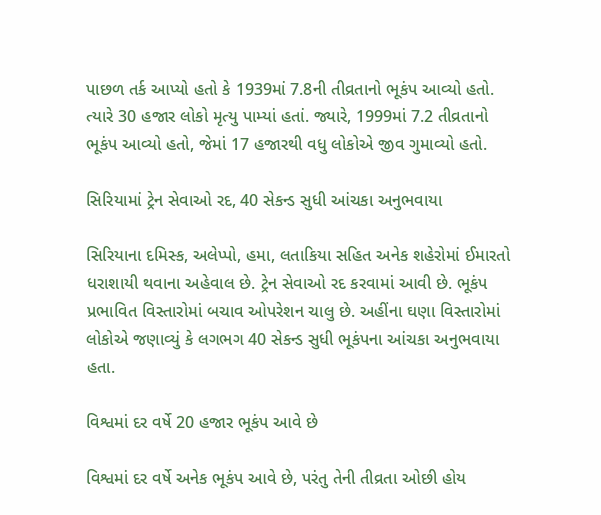પાછળ તર્ક આપ્યો હતો કે 1939માં 7.8ની તીવ્રતાનો ભૂકંપ આવ્યો હતો. ત્યારે 30 હજાર લોકો મૃત્યુ પામ્યાં હતાં. જ્યારે, 1999માં 7.2 તીવ્રતાનો ભૂકંપ આવ્યો હતો, જેમાં 17 હજારથી વધુ લોકોએ જીવ ગુમાવ્યો હતો.

સિરિયામાં ટ્રેન સેવાઓ રદ, 40 સેકન્ડ સુધી આંચકા અનુભવાયા

સિરિયાના દમિસ્ક, અલેપ્પો, હમા, લતાકિયા સહિત અનેક શહેરોમાં ઈમારતો ધરાશાયી થવાના અહેવાલ છે. ટ્રેન સેવાઓ રદ કરવામાં આવી છે. ભૂકંપ પ્રભાવિત વિસ્તારોમાં બચાવ ઓપરેશન ચાલુ છે. અહીંના ઘણા વિસ્તારોમાં લોકોએ જણાવ્યું કે લગભગ 40 સેકન્ડ સુધી ભૂકંપના આંચકા અનુભવાયા હતા.

વિશ્વમાં દર વર્ષે 20 હજાર ભૂકંપ આવે છે

વિશ્વમાં દર વર્ષે અનેક ભૂકંપ આવે છે, પરંતુ તેની તીવ્રતા ઓછી હોય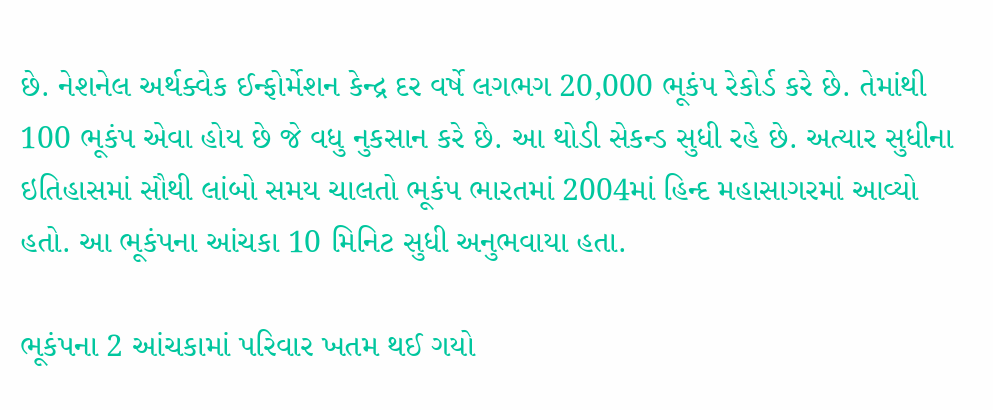છે. નેશનેલ અર્થક્વેક ઈન્ફોર્મેશન કેન્દ્ર દર વર્ષે લગભગ 20,000 ભૂકંપ રેકોર્ડ કરે છે. તેમાંથી 100 ભૂકંપ એવા હોય છે જે વધુ નુકસાન કરે છે. આ થોડી સેકન્ડ સુધી રહે છે. અત્યાર સુધીના ઇતિહાસમાં સૌથી લાંબો સમય ચાલતો ભૂકંપ ભારતમાં 2004માં હિન્દ મહાસાગરમાં આવ્યો હતો. આ ભૂકંપના આંચકા 10 મિનિટ સુધી અનુભવાયા હતા.

ભૂકંપના 2 આંચકામાં પરિવાર ખતમ થઈ ગયો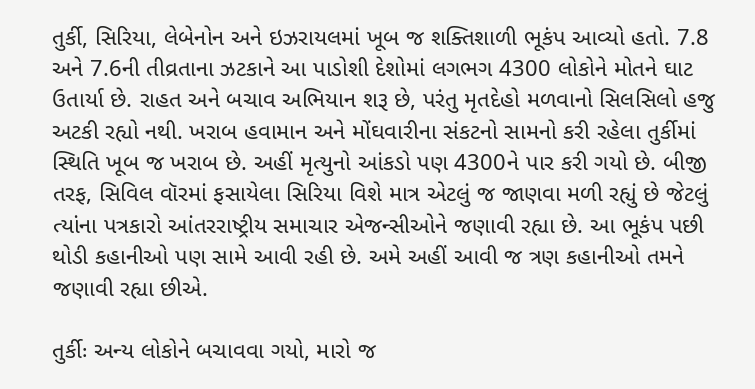તુર્કી, સિરિયા, લેબેનોન અને ઇઝરાયલમાં ખૂબ જ શક્તિશાળી ભૂકંપ આવ્યો હતો. 7.8 અને 7.6ની તીવ્રતાના ઝટકાને આ પાડોશી દેશોમાં લગભગ 4300 લોકોને મોતને ઘાટ ઉતાર્યા છે. રાહત અને બચાવ અભિયાન શરૂ છે, પરંતુ મૃતદેહો મળવાનો સિલસિલો હજુ અટકી રહ્યો નથી. ખરાબ હવામાન અને મોંઘવારીના સંકટનો સામનો કરી રહેલા તુર્કીમાં સ્થિતિ ખૂબ જ ખરાબ છે. અહીં મૃત્યુનો આંકડો પણ 4300ને પાર કરી ગયો છે. બીજી તરફ, સિવિલ વૉરમાં ફસાયેલા સિરિયા વિશે માત્ર એટલું જ જાણવા મળી રહ્યું છે જેટલું ત્યાંના પત્રકારો આંતરરાષ્ટ્રીય સમાચાર એજન્સીઓને જણાવી રહ્યા છે. આ ભૂકંપ પછી થોડી કહાનીઓ પણ સામે આવી રહી છે. અમે અહીં આવી જ ત્રણ કહાનીઓ તમને જણાવી રહ્યા છીએ.

તુર્કીઃ અન્ય લોકોને બચાવવા ગયો, મારો જ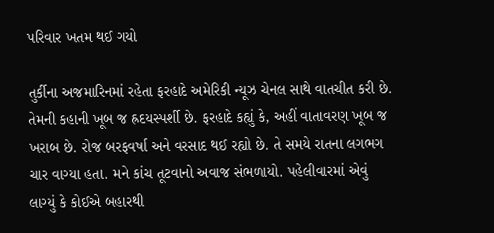પરિવાર ખતમ થઈ ગયો

તુર્કીના અજમારિનમાં રહેતા ફરહાદે અમેરિકી ન્યૂઝ ચેનલ સાથે વાતચીત કરી છે. તેમની કહાની ખૂબ જ હ્રદયસ્પર્શી છે. ફરહાદે કહ્યું કે, અહીં વાતાવરણ ખૂબ જ ખરાબ છે. રોજ બરફવર્ષા અને વરસાદ થઈ રહ્યો છે. તે સમયે રાતના લગભગ ચાર વાગ્યા હતા. મને કાંચ તૂટવાનો અવાજ સંભળાયો. પહેલીવારમાં એવું લાગ્યું કે કોઈએ બહારથી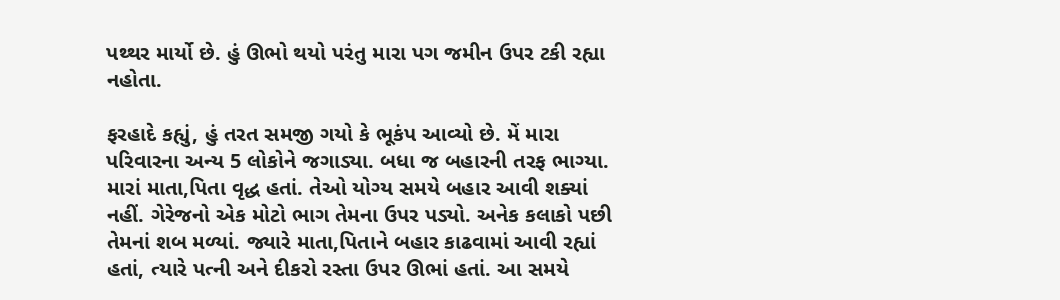પથ્થર માર્યો છે. હું ઊભો થયો પરંતુ મારા પગ જમીન ઉપર ટકી રહ્યા નહોતા.

ફરહાદે કહ્યું, હું તરત સમજી ગયો કે ભૂકંપ આવ્યો છે. મેં મારા પરિવારના અન્ય 5 લોકોને જગાડ્યા. બધા જ બહારની તરફ ભાગ્યા. મારાં માતા,પિતા વૃદ્ધ હતાં. તેઓ યોગ્ય સમયે બહાર આવી શક્યાં નહીં. ગેરેજનો એક મોટો ભાગ તેમના ઉપર પડ્યો. અનેક કલાકો પછી તેમનાં શબ મળ્યાં. જ્યારે માતા,પિતાને બહાર કાઢવામાં આવી રહ્યાં હતાં, ત્યારે પત્ની અને દીકરો રસ્તા ઉપર ઊભાં હતાં. આ સમયે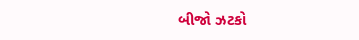બીજો ઝટકો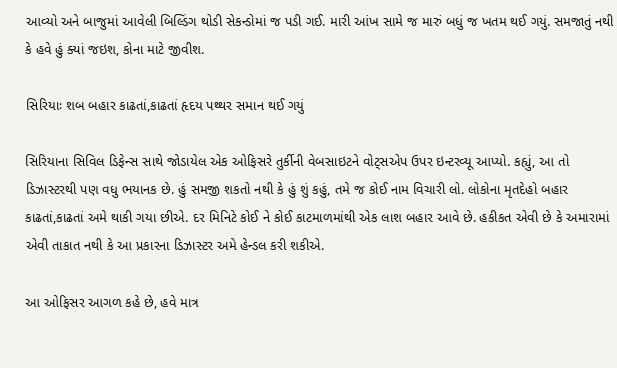આવ્યો અને બાજુમાં આવેલી બિલ્ડિંગ થોડી સેકન્ડોમાં જ પડી ગઈ. મારી આંખ સામે જ મારું બધું જ ખતમ થઈ ગયું. સમજાતું નથી કે હવે હું ક્યાં જઇશ, કોના માટે જીવીશ.

સિરિયાઃ શબ બહાર કાઢતાં,કાઢતાં હૃદય પથ્થર સમાન થઈ ગયું

સિરિયાના સિવિલ ડિફેન્સ સાથે જોડાયેલ એક ઓફિસરે તુર્કીની વેબસાઇટને વોટ્સએપ ઉપર ઇન્ટરવ્યૂ આપ્યો. કહ્યું, આ તો ડિઝાસ્ટરથી પણ વધુ ભયાનક છે. હું સમજી શકતો નથી કે હું શું કહું, તમે જ કોઈ નામ વિચારી લો. લોકોના મૃતદેહો બહાર કાઢતાં,કાઢતાં અમે થાકી ગયા છીએ. દર મિનિટે કોઈ ને કોઈ કાટમાળમાંથી એક લાશ બહાર આવે છે. હકીકત એવી છે કે અમારામાં એવી તાકાત નથી કે આ પ્રકારના ડિઝાસ્ટર અમે હેન્ડલ કરી શકીએ.

આ ઓફિસર આગળ કહે છે, હવે માત્ર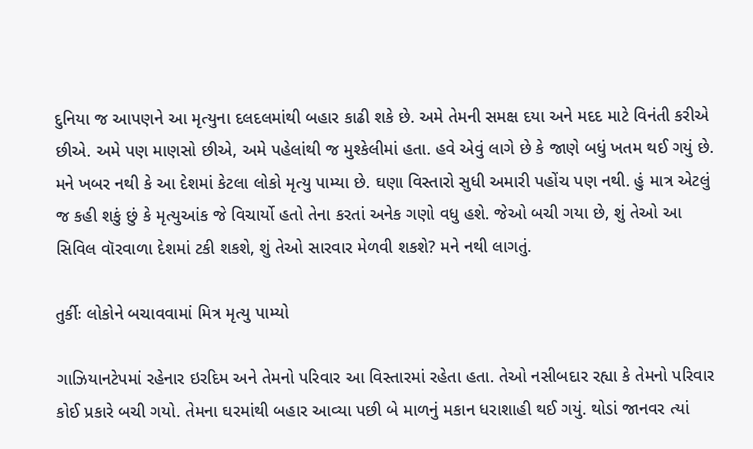દુનિયા જ આપણને આ મૃત્યુના દલદલમાંથી બહાર કાઢી શકે છે. અમે તેમની સમક્ષ દયા અને મદદ માટે વિનંતી કરીએ છીએ. અમે પણ માણસો છીએ, અમે પહેલાંથી જ મુશ્કેલીમાં હતા. હવે એવું લાગે છે કે જાણે બધું ખતમ થઈ ગયું છે. મને ખબર નથી કે આ દેશમાં કેટલા લોકો મૃત્યુ પામ્યા છે. ઘણા વિસ્તારો સુધી અમારી પહોંચ પણ નથી. હું માત્ર એટલું જ કહી શકું છું કે મૃત્યુઆંક જે વિચાર્યો હતો તેના કરતાં અનેક ગણો વધુ હશે. જેઓ બચી ગયા છે, શું તેઓ આ સિવિલ વૉરવાળા દેશમાં ટકી શકશે, શું તેઓ સારવાર મેળવી શકશે? મને નથી લાગતું.

તુર્કીઃ લોકોને બચાવવામાં મિત્ર મૃત્યુ પામ્યો

ગાઝિયાનટેપમાં રહેનાર ઇરદિમ અને તેમનો પરિવાર આ વિસ્તારમાં રહેતા હતા. તેઓ નસીબદાર રહ્યા કે તેમનો પરિવાર કોઈ પ્રકારે બચી ગયો. તેમના ઘરમાંથી બહાર આવ્યા પછી બે માળનું મકાન ધરાશાહી થઈ ગયું. થોડાં જાનવર ત્યાં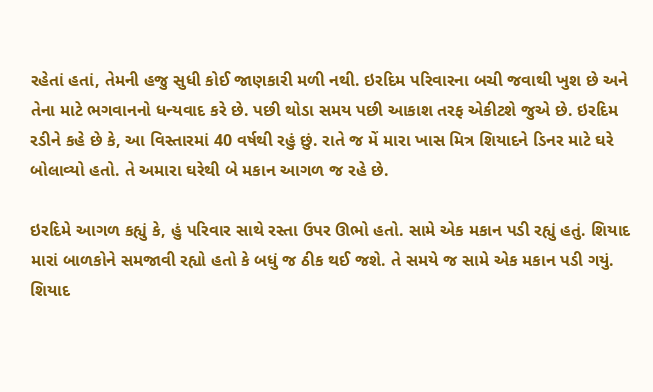રહેતાં હતાં, તેમની હજુ સુધી કોઈ જાણકારી મળી નથી. ઇરદિમ પરિવારના બચી જવાથી ખુશ છે અને તેના માટે ભગવાનનો ધન્યવાદ કરે છે. પછી થોડા સમય પછી આકાશ તરફ એકીટશે જુએ છે. ઇરદિમ રડીને કહે છે કે, આ વિસ્તારમાં 40 વર્ષથી રહું છું. રાતે જ મેં મારા ખાસ મિત્ર શિયાદને ડિનર માટે ઘરે બોલાવ્યો હતો. તે અમારા ઘરેથી બે મકાન આગળ જ રહે છે.

ઇરદિમે આગળ કહ્યું કે, હું પરિવાર સાથે રસ્તા ઉપર ઊભો હતો. સામે એક મકાન પડી રહ્યું હતું. શિયાદ મારાં બાળકોને સમજાવી રહ્યો હતો કે બધું જ ઠીક થઈ જશે. તે સમયે જ સામે એક મકાન પડી ગયું. શિયાદ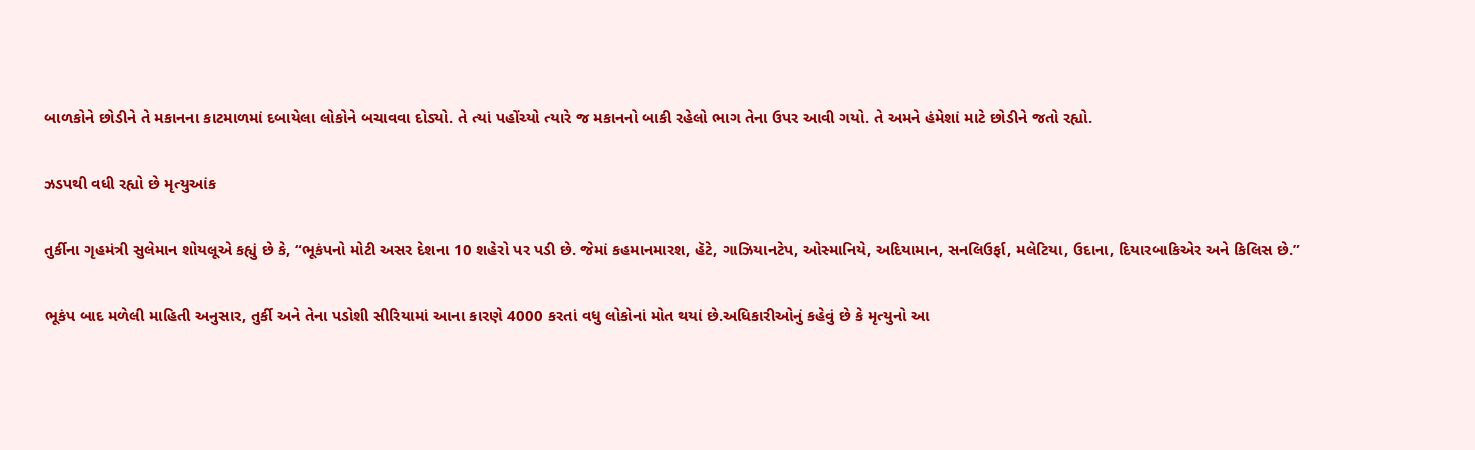બાળકોને છોડીને તે મકાનના કાટમાળમાં દબાયેલા લોકોને બચાવવા દોડ્યો. તે ત્યાં પહોંચ્યો ત્યારે જ મકાનનો બાકી રહેલો ભાગ તેના ઉપર આવી ગયો. તે અમને હંમેશાં માટે છોડીને જતો રહ્યો.

ઝડપથી વધી રહ્યો છે મૃત્યુઆંક

તુર્કીના ગૃહમંત્રી સુલેમાન શોયલૂએ કહ્યું છે કે, “ભૂકંપનો મોટી અસર દેશના 10 શહેરો પર પડી છે. જેમાં કહમાનમારશ, હૅટે, ગાઝિયાનટેપ, ઓસ્માનિયે, અદિયામાન, સનલિઉર્ફા, મલેટિયા, ઉદાના, દિયારબાકિએર અને કિલિસ છે.”

ભૂકંપ બાદ મળેલી માહિતી અનુસાર, તુર્કી અને તેના પડોશી સીરિયામાં આના કારણે 4000 કરતાં વધુ લોકોનાં મોત થયાં છે.અધિકારીઓનું કહેવું છે કે મૃત્યુનો આ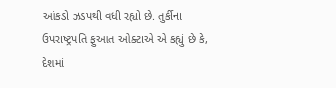આંકડો ઝડપથી વધી રહ્યો છે. તુર્કીના ઉપરાષ્ટ્રપતિ ફુઆત ઓક્ટાએ એ કહ્યું છે કે, દેશમાં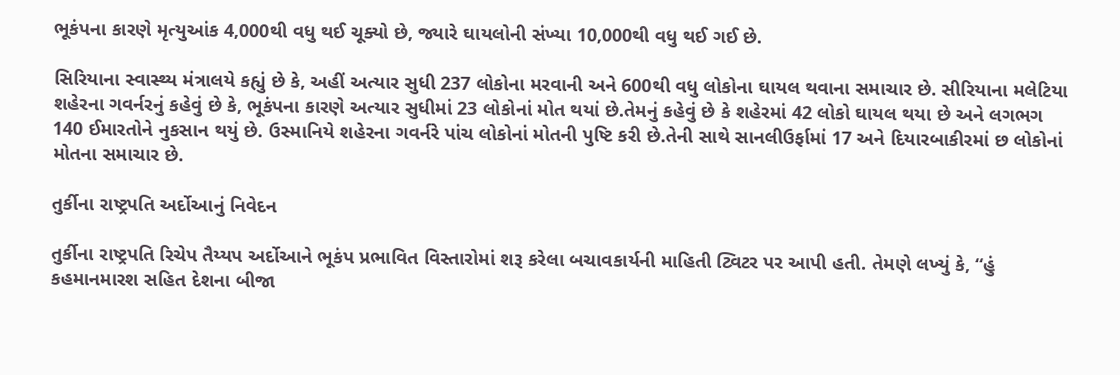ભૂકંપના કારણે મૃત્યુઆંક 4,000થી વધુ થઈ ચૂક્યો છે, જ્યારે ઘાયલોની સંખ્યા 10,000થી વધુ થઈ ગઈ છે.

સિરિયાના સ્વાસ્થ્ય મંત્રાલયે કહ્યું છે કે, અહીં અત્યાર સુધી 237 લોકોના મરવાની અને 600થી વધુ લોકોના ઘાયલ થવાના સમાચાર છે. સીરિયાના મલેટિયા શહેરના ગવર્નરનું કહેવું છે કે, ભૂકંપના કારણે અત્યાર સુધીમાં 23 લોકોનાં મોત થયાં છે.તેમનું કહેવું છે કે શહેરમાં 42 લોકો ઘાયલ થયા છે અને લગભગ 140 ઈમારતોને નુકસાન થયું છે. ઉસ્માનિયે શહેરના ગવર્નરે પાંચ લોકોનાં મોતની પુષ્ટિ કરી છે.તેની સાથે સાનલીઉર્ફામાં 17 અને દિયારબાકીરમાં છ લોકોનાં મોતના સમાચાર છે.

તુર્કીના રાષ્ટ્રપતિ અર્દોઆનું નિવેદન

તુર્કીના રાષ્ટ્રપતિ રિચેપ તૈય્યપ અર્દોઆને ભૂકંપ પ્રભાવિત વિસ્તારોમાં શરૂ કરેલા બચાવકાર્યની માહિતી ટ્વિટર પર આપી હતી. તેમણે લખ્યું કે, “હું કહમાનમારશ સહિત દેશના બીજા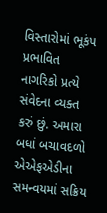વિસ્તારોમાં ભૂકંપ પ્રભાવિત નાગરિકો પ્રત્યે સંવેદના વ્યક્ત કરું છું. અમારા બધાં બચાવદળો એએફએડીના સમન્વયમાં સક્રિય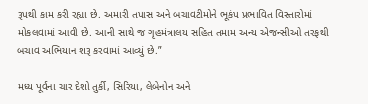રૂપથી કામ કરી રહ્યા છે. અમારી તપાસ અને બચાવટીમોને ભૂકંપ પ્રભાવિત વિસ્તારોમાં મોકલવામાં આવી છે. આની સાથે જ ગૃહમંત્રાલય સહિત તમામ અન્ય એજન્સીઓ તરફથી બચાવ અભિયાન શરૂ કરવામાં આવ્યું છે.”

મધ્ય પૂર્વના ચાર દેશો તુર્કી, સિરિયા, લેબેનોન અને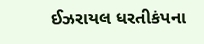ઈઝરાયલ ધરતીકંપના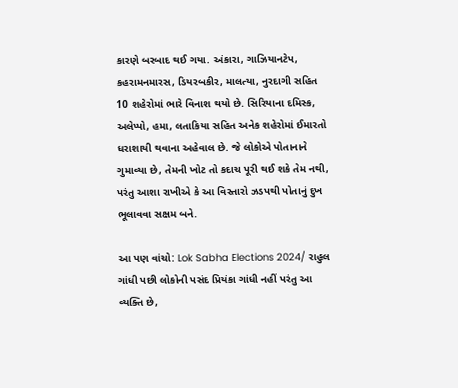કારણે બરબાદ થઈ ગયા. અંકારા, ગાઝિયાનટેપ, કહરામનમારસ, ડિયરબકીર, માલત્યા, નુરદાગી સહિત 10 શહેરોમાં ભારે વિનાશ થયો છે. સિરિયાના દમિસ્ક, અલેપ્પો, હમા, લતાકિયા સહિત અનેક શહેરોમાં ઈમારતો ધરાશાયી થવાના અહેવાલ છે. જે લોકોએ પોતાનાને ગુમાવ્યા છે, તેમની ખોટ તો કદાચ પૂરી થઈ શકે તેમ નથી, પરંતુ આશા રાખીએ કે આ વિસ્તારો ઝડપથી પોતાનું દુખ ભૂલાવવા સક્ષમ બને.

આ પણ વાંચો: Lok Sabha Elections 2024/ રાહુલ ગાંધી પછી લોકોની પસંદ પ્રિયંકા ગાંધી નહીં પરંતુ આ વ્યક્તિ છે,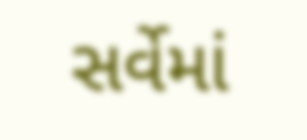સર્વેમાં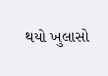થયો ખુલાસો